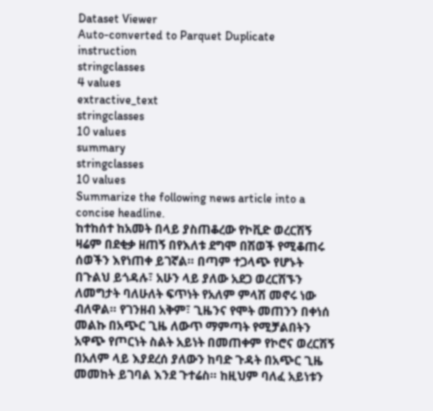Dataset Viewer
Auto-converted to Parquet Duplicate
instruction
stringclasses
4 values
extractive_text
stringclasses
10 values
summary
stringclasses
10 values
Summarize the following news article into a concise headline.
ከተከሰተ ከአመት በላይ ያስጠቆረው የኮቪድ ወረርሽኝ ዛሬም በደቂቃ ዘጠኝ በየእለቱ ደግሞ በሽወች የሚቆጠሩ ሰወችን እየነጠቀ ይገኛል። በጣም ተጋላጭ የሆኑት በጉልህ ይጎዳሉ፣ አሁን ላይ ያለው አደጋ ወረርሽኙን ለመግታት ባለሁለት ፍጥነት የአለም ምላሽ መኖሩ ነው ብለዋል። የገንዘብ አቅም፣ ጊዜንና የሞት መጠንን በቀነሰ መልኩ በአጭር ጊዜ ለውጥ ማምጣት የሚቻልበትን አዋጭ የጦርነት ስልት አይነት በመጠቀም የኮሮና ወረርሽኝ በአለም ላይ እያደረሰ ያለውን ከባድ ጉዳት በአጭር ጊዜ መመከት ይገባል እንደ ጉተሬስ። ከዚህም ባለፈ አይነቱን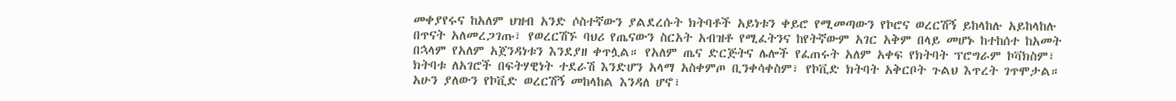መቀያየሩና ከአለም ህዝብ አንድ ሶስተኛውን ያልደረሱት ክትባቶች አይነቱን ቀይሮ የሚመጣውን የኮሮና ወረርሽኝ ይከላከሉ አይከላከሉ በጥናት አለመረጋገጡ፣ የወረርሽኙ ባህሪ የጤናውን ስርአት አብዝቶ የሚፈትንና ከየትኛውም አገር አቅም በላይ መሆኑ ከተከሰተ ከአመት በኋላም የአለም አጀንዳነቱን እንደያዘ ቀጥሏል። የአለም ጤና ድርጅትና ሌሎች የፈጠሩት አለም አቀፍ የክትባት ፕሮግራም ኮቫክስም፣ ክትባቱ ለአገሮች በፍትሃዊነት ተደራሽ እንድሆን አላማ አስቀምጦ ቢንቀሳቀስም፣ የኮቪድ ክትባት አቅርቦት ጉልህ እጥረት ገጥሞታል። አሁን ያለውን የኮቪድ ወረርሽኝ መከላከል እንዳለ ሆኖ፣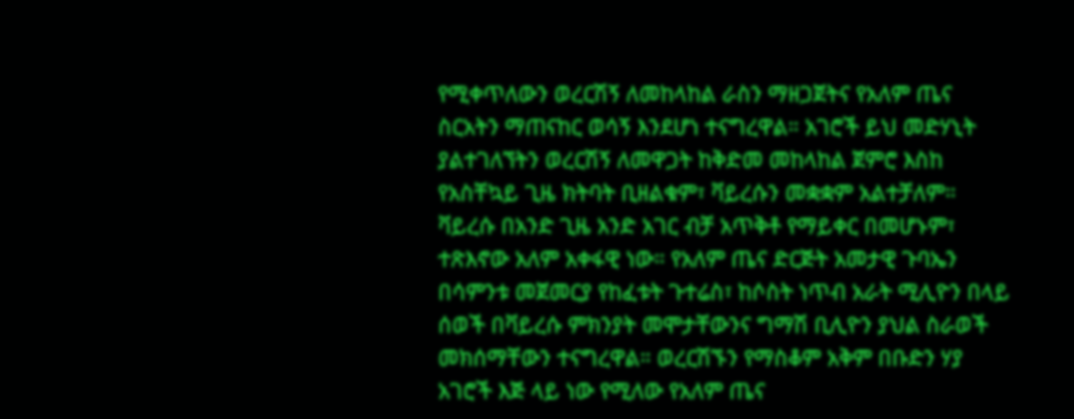የሚቀጥለውን ወረርሽኝ ለመከላከል ራስን ማዘጋጀትና የአለም ጤና ስርአትን ማጠናከር ወሳኝ እንደሆነ ተናግረዋል። አገሮች ይህ መድሃኒት ያልተገለኘትን ወረርሽኝ ለመዋጋት ከቅድመ መከላከል ጀምሮ እስከ የአስቸኳይ ጊዜ ክትባት ቢዘልቁም፣ ቫይረሱን መቋቋም አልተቻለም። ቫይረሱ በአንድ ጊዜ አንድ አገር ብቻ አጥቅቶ የማይቀር በመሆኑም፣ ተጽእኖው አለም አቀፋዊ ነው። የአለም ጤና ድርጅት አመታዊ ጉባኤን በሳምንቱ መጀመርያ የከፈቱት ጉተሬስ፣ ከሶስት ነጥብ አራት ሚሊዮን በላይ ሰወች በቫይረሱ ምክንያት መሞታቸውንና ግማሽ ቢሊዮን ያህል ስራወች መክሰማቸውን ተናግረዋል። ወረርሽኙን የማስቆም አቅም በቡድን ሃያ አገሮች እጅ ላይ ነው የሚለው የአለም ጤና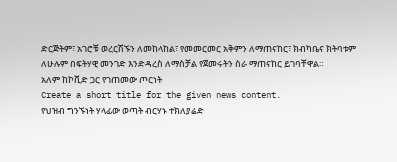ድርጅትም፣ አገሮቹ ወረርሽኙን ለመከላከል፣ የመመርመር አቅምን ለማጠናከር፣ ክብካቤና ክትባቱም ለሁሉም በፍትሃዊ መንገድ እንድዳረስ ለማስቻል የጀመሩትን ስራ ማጠናከር ይገባቸዋል።
አለም ከኮቪድ ጋር የገጠመው ጦርነት
Create a short title for the given news content.
የህዝብ ግንኙነት ሃላፊው ወጣት ብርሃኑ ተክለያሬድ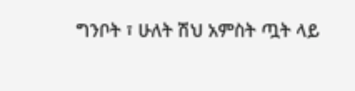ግንቦት ፣ ሁለት ሽህ አምስት ጧት ላይ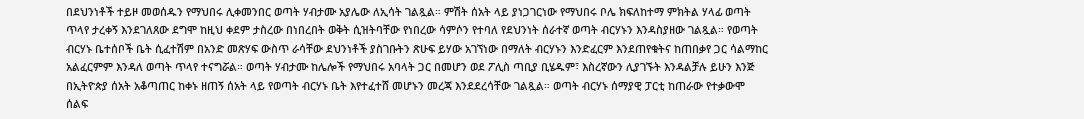በደህንነቶች ተይዞ መወሰዱን የማህበሩ ሊቀመንበር ወጣት ሃብታሙ አያሌው ለኢሳት ገልጿል። ምሽት ሰአት ላይ ያነጋገርነው የማህበሩ ቦሌ ክፍለከተማ ምክትል ሃላፊ ወጣት ጥላየ ታረቀኝ እንደገለጸው ደግሞ ከዚህ ቀደም ታስረው በነበረበት ወቅት ሲዝትባቸው የነበረው ሳምሶን የተባለ የደህንነት ሰራተኛ ወጣት ብርሃኑን እንዳስያዘው ገልጿል። የወጣት ብርሃኑ ቤተሰቦች ቤት ሲፈተሽም በአንድ መጽሃፍ ውስጥ ራሳቸው ደህንነቶች ያስገቡትን ጽሁፍ ይሃው አገኘነው በማለት ብርሃኑን እንድፈርም እንደጠየቁትና ከጠበቃየ ጋር ሳልማከር አልፈርምም እንዳለ ወጣት ጥላየ ተናግሯል። ወጣት ሃብታሙ ከሌሎች የማህበሩ አባላት ጋር በመሆን ወደ ፖሊስ ጣቢያ ቢሄዱም፣ እስረኛውን ሊያገኙት እንዳልቻሉ ይሁን እንጅ በኢትዮጵያ ሰአት አቆጣጠር ከቀኑ ዘጠኝ ሰአት ላይ የወጣት ብርሃኑ ቤት እየተፈተሸ መሆኑን መረጃ እንደደረሳቸው ገልጿል። ወጣት ብርሃኑ ሰማያዊ ፓርቲ ከጠራው የተቃውሞ ሰልፍ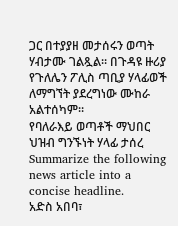ጋር በተያያዘ መታሰሩን ወጣት ሃብታሙ ገልጿል። በጉዳዩ ዙሪያ የጉለሌን ፖሊስ ጣቢያ ሃላፊወች ለማግኘት ያደረግነው ሙከራ አልተሰካም።
የባለራእይ ወጣቶች ማህበር ህዝብ ግንኙነት ሃላፊ ታሰረ
Summarize the following news article into a concise headline.
አድስ አበባ፣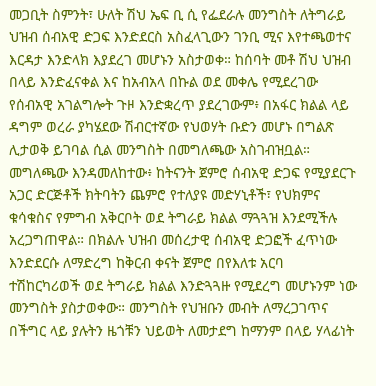መጋቢት ስምንት፣ ሁለት ሽህ ኤፍ ቢ ሲ የፌደራሉ መንግስት ለትግራይ ህዝብ ሰብአዊ ድጋፍ እንድደርስ አስፈላጊውን ገንቢ ሚና እየተጫወተና እርዳታ እንድላክ እያደረገ መሆኑን አስታወቀ። ከሰባት መቶ ሽህ ህዝብ በላይ እንድፈናቀል እና ከአብአላ በኩል ወደ መቀሌ የሚደረገው የሰብአዊ አገልግሎት ጉዞ እንድቋረጥ ያደረገውም፥ በአፋር ክልል ላይ ዳግም ወረራ ያካሄደው ሽብርተኛው የህወሃት ቡድን መሆኑ በግልጽ ሊታወቅ ይገባል ሲል መንግስት በመግለጫው አስገብዝቧል። መግለጫው እንዳመለከተው፥ ከትናንት ጀምሮ ሰብአዊ ድጋፍ የሚያደርጉ አጋር ድርጅቶች ክትባትን ጨምሮ የተለያዩ መድሃኒቶች፣ የህክምና ቁሳቁስና የምግብ አቅርቦት ወደ ትግራይ ክልል ማጓጓዝ እንደሚችሉ አረጋግጠዋል። በክልሉ ህዝብ መሰረታዊ ሰብአዊ ድጋፎች ፈጥነው እንድደርሱ ለማድረግ ከቅርብ ቀናት ጀምሮ በየእለቱ አርባ ተሽከርካሪወች ወደ ትግራይ ክልል እንድጓጓዙ የሚደረግ መሆኑንም ነው መንግስት ያስታወቀው። መንግስት የህዝቡን መብት ለማረጋገጥና በችግር ላይ ያሉትን ዜጎቹን ህይወት ለመታደግ ከማንም በላይ ሃላፊነት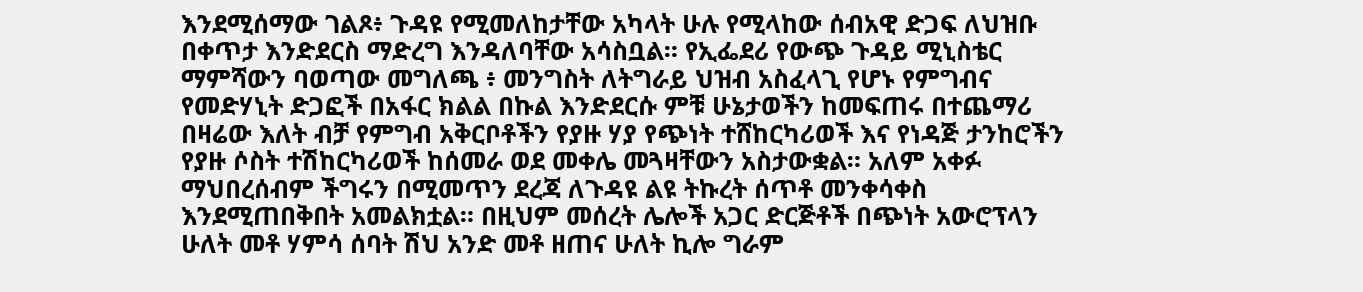እንደሚሰማው ገልጾ፥ ጉዳዩ የሚመለከታቸው አካላት ሁሉ የሚላከው ሰብአዊ ድጋፍ ለህዝቡ በቀጥታ እንድደርስ ማድረግ እንዳለባቸው አሳስቧል። የኢፌደሪ የውጭ ጉዳይ ሚኒስቴር ማምሻውን ባወጣው መግለጫ ፥ መንግስት ለትግራይ ህዝብ አስፈላጊ የሆኑ የምግብና የመድሃኒት ድጋፎች በአፋር ክልል በኩል እንድደርሱ ምቹ ሁኔታወችን ከመፍጠሩ በተጨማሪ በዛሬው እለት ብቻ የምግብ አቅርቦቶችን የያዙ ሃያ የጭነት ተሸከርካሪወች እና የነዳጅ ታንከሮችን የያዙ ሶስት ተሽከርካሪወች ከሰመራ ወደ መቀሌ መጓዛቸውን አስታውቋል። አለም አቀፉ ማህበረሰብም ችግሩን በሚመጥን ደረጃ ለጉዳዩ ልዩ ትኩረት ሰጥቶ መንቀሳቀስ እንደሚጠበቅበት አመልክቷል። በዚህም መሰረት ሌሎች አጋር ድርጅቶች በጭነት አውሮፕላን ሁለት መቶ ሃምሳ ሰባት ሽህ አንድ መቶ ዘጠና ሁለት ኪሎ ግራም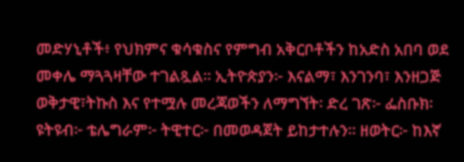መድሃኒቶች፥ የህክምና ቁሳቁስና የምግብ አቅርቦቶችን ከአድስ አበባ ወደ መቀሌ ማጓጓዛቸው ተገልጿል። ኢትዮጵያን፦ እናልማ፣ እንገንባ፣ እንዘጋጅ ወቅታዊ፣ትኩስ እና የተሟሉ መረጃወችን ለማግኘት፡ ድረ ገጽ፦ ፌስቡክ፡ ዩትዩብ፦ ቴሌግራም፦ ትዊተር፦ በመወዳጀት ይከታተሉን። ዘወትር፦ ከእኛ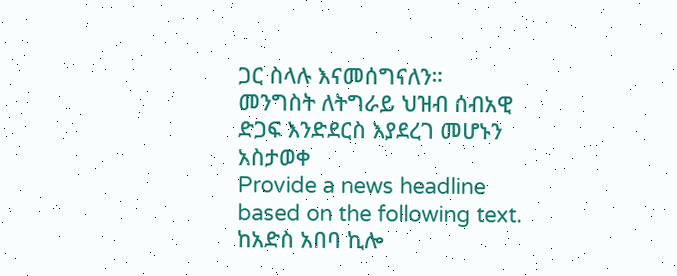ጋር ስላሉ እናመሰግናለን።
መንግስት ለትግራይ ህዝብ ሰብአዊ ድጋፍ እንድደርስ እያደረገ መሆኑን አስታወቀ
Provide a news headline based on the following text.
ከአድስ አበባ ኪሎ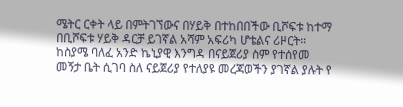ሜትር ርቀት ላይ በምትገኘውና በሃይቅ በተከበበችው ቢሾፍቱ ከተማ በቢሾፍቱ ሃይቅ ዳርቻ ይገኛል አሻም አፍሪካ ሆቴልና ሪዞርት። ከስያሜ ባለፈ አንድ ኬኒያዊ እንግዳ በናይጀሪያ ስም የተሰየመ መኝታ ቤት ሲገባ ስለ ናይጀሪያ የተለያዩ መረጃወችን ያገኛል ያሉት የ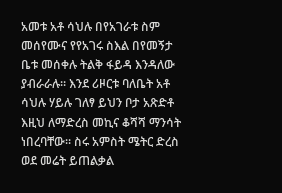አመቱ አቶ ሳህሉ በየአገራቱ ስም መሰየሙና የየአገሩ ስእል በየመኝታ ቤቱ መሰቀሉ ትልቅ ፋይዳ እንዳለው ያብራራሉ። እንደ ሪዞርቱ ባለቤት አቶ ሳህሉ ሃይሉ ገለፃ ይህን ቦታ አጽድቶ እዚህ ለማድረስ መኪና ቆሻሻ ማንሳት ነበረባቸው። ስሩ አምስት ሜትር ድረስ ወደ መሬት ይጠልቃል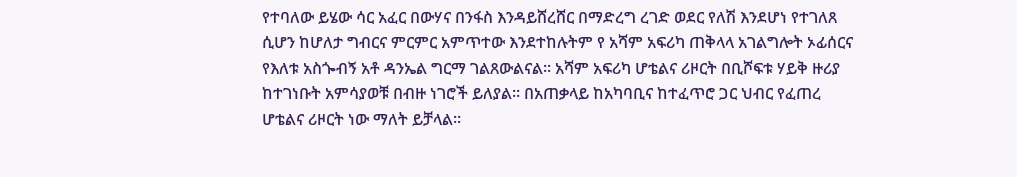የተባለው ይሄው ሳር አፈር በውሃና በንፋስ እንዳይሸረሸር በማድረግ ረገድ ወደር የለሽ እንደሆነ የተገለጸ ሲሆን ከሆለታ ግብርና ምርምር አምጥተው እንደተከሉትም የ አሻም አፍሪካ ጠቅላላ አገልግሎት ኦፊሰርና የእለቱ አስጐብኝ አቶ ዳንኤል ግርማ ገልጸውልናል። አሻም አፍሪካ ሆቴልና ሪዞርት በቢሾፍቱ ሃይቅ ዙሪያ ከተገነቡት አምሳያወቹ በብዙ ነገሮች ይለያል። በአጠቃላይ ከአካባቢና ከተፈጥሮ ጋር ህብር የፈጠረ ሆቴልና ሪዞርት ነው ማለት ይቻላል።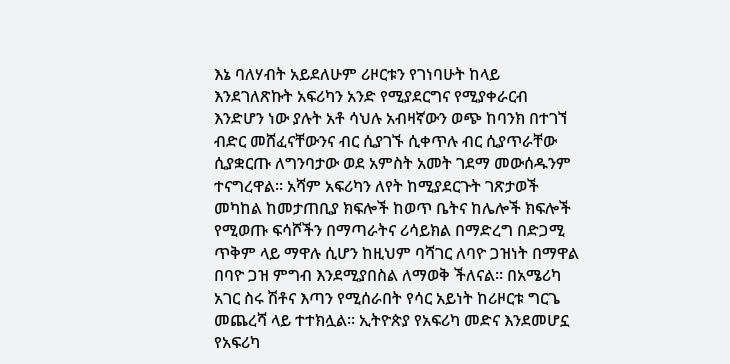እኔ ባለሃብት አይደለሁም ሪዞርቱን የገነባሁት ከላይ እንደገለጽኩት አፍሪካን አንድ የሚያደርግና የሚያቀራርብ እንድሆን ነው ያሉት አቶ ሳህሉ አብዛኛውን ወጭ ከባንክ በተገኘ ብድር መሸፈናቸውንና ብር ሲያገኙ ሲቀጥሉ ብር ሲያጥራቸው ሲያቋርጡ ለግንባታው ወደ አምስት አመት ገደማ መውሰዱንም ተናግረዋል። አሻም አፍሪካን ለየት ከሚያደርጉት ገጽታወች መካከል ከመታጠቢያ ክፍሎች ከወጥ ቤትና ከሌሎች ክፍሎች የሚወጡ ፍሳሾችን በማጣራትና ሪሳይክል በማድረግ በድጋሚ ጥቅም ላይ ማዋሉ ሲሆን ከዚህም ባሻገር ለባዮ ጋዝነት በማዋል በባዮ ጋዝ ምግብ እንደሚያበስል ለማወቅ ችለናል። በአሜሪካ አገር ስሩ ሽቶና እጣን የሚሰራበት የሳር አይነት ከሪዞርቱ ግርጌ መጨረሻ ላይ ተተክሏል። ኢትዮጵያ የአፍሪካ መድና እንደመሆኗ የአፍሪካ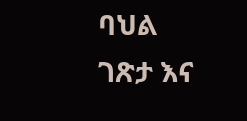ባህል ገጽታ እና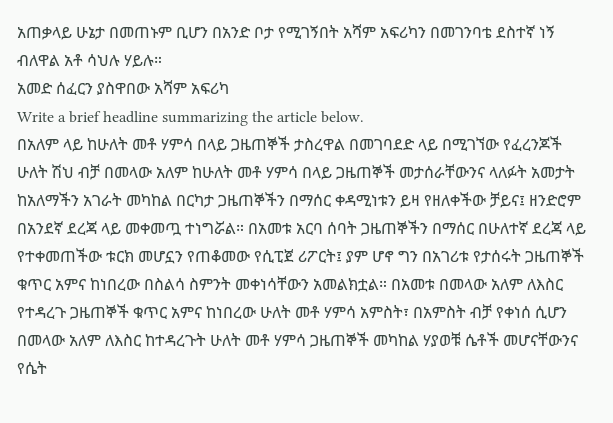አጠቃላይ ሁኔታ በመጠኑም ቢሆን በአንድ ቦታ የሚገኝበት አሻም አፍሪካን በመገንባቴ ደስተኛ ነኝ ብለዋል አቶ ሳህሉ ሃይሉ።
አመድ ሰፈርን ያስዋበው አሻም አፍሪካ
Write a brief headline summarizing the article below.
በአለም ላይ ከሁለት መቶ ሃምሳ በላይ ጋዜጠኞች ታስረዋል በመገባደድ ላይ በሚገኘው የፈረንጆች ሁለት ሽህ ብቻ በመላው አለም ከሁለት መቶ ሃምሳ በላይ ጋዜጠኞች መታሰራቸውንና ላለፉት አመታት ከአለማችን አገራት መካከል በርካታ ጋዜጠኞችን በማሰር ቀዳሚነቱን ይዛ የዘለቀችው ቻይና፤ ዘንድሮም በአንደኛ ደረጃ ላይ መቀመጧ ተነግሯል። በአመቱ አርባ ሰባት ጋዜጠኞችን በማሰር በሁለተኛ ደረጃ ላይ የተቀመጠችው ቱርክ መሆኗን የጠቆመው የሲፒጀ ሪፖርት፤ ያም ሆኖ ግን በአገሪቱ የታሰሩት ጋዜጠኞች ቁጥር አምና ከነበረው በስልሳ ስምንት መቀነሳቸውን አመልክቷል። በአመቱ በመላው አለም ለእስር የተዳረጉ ጋዜጠኞች ቁጥር አምና ከነበረው ሁለት መቶ ሃምሳ አምስት፣ በአምስት ብቻ የቀነሰ ሲሆን በመላው አለም ለእስር ከተዳረጉት ሁለት መቶ ሃምሳ ጋዜጠኞች መካከል ሃያወቹ ሴቶች መሆናቸውንና የሴት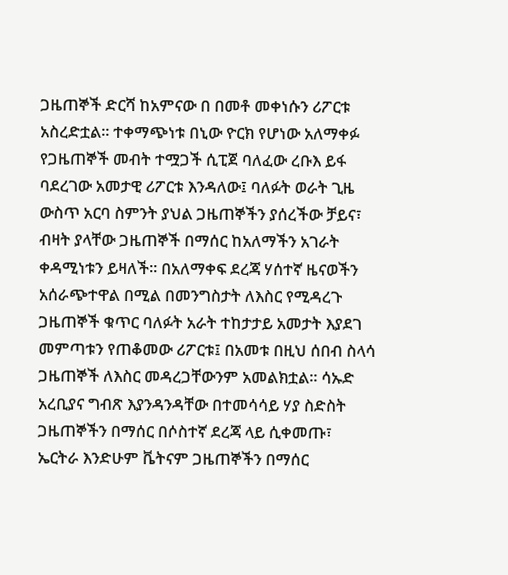ጋዜጠኞች ድርሻ ከአምናው በ በመቶ መቀነሱን ሪፖርቱ አስረድቷል። ተቀማጭነቱ በኒው ዮርክ የሆነው አለማቀፉ የጋዜጠኞች መብት ተሟጋች ሲፒጀ ባለፈው ረቡእ ይፋ ባደረገው አመታዊ ሪፖርቱ እንዳለው፤ ባለፉት ወራት ጊዜ ውስጥ አርባ ስምንት ያህል ጋዜጠኞችን ያሰረችው ቻይና፣ ብዛት ያላቸው ጋዜጠኞች በማሰር ከአለማችን አገራት ቀዳሚነቱን ይዛለች። በአለማቀፍ ደረጃ ሃሰተኛ ዜናወችን አሰራጭተዋል በሚል በመንግስታት ለእስር የሚዳረጉ ጋዜጠኞች ቁጥር ባለፉት አራት ተከታታይ አመታት እያደገ መምጣቱን የጠቆመው ሪፖርቱ፤ በአመቱ በዚህ ሰበብ ስላሳ ጋዜጠኞች ለእስር መዳረጋቸውንም አመልክቷል። ሳኡድ አረቢያና ግብጽ እያንዳንዳቸው በተመሳሳይ ሃያ ስድስት ጋዜጠኞችን በማሰር በሶስተኛ ደረጃ ላይ ሲቀመጡ፣ ኤርትራ እንድሁም ቬትናም ጋዜጠኞችን በማሰር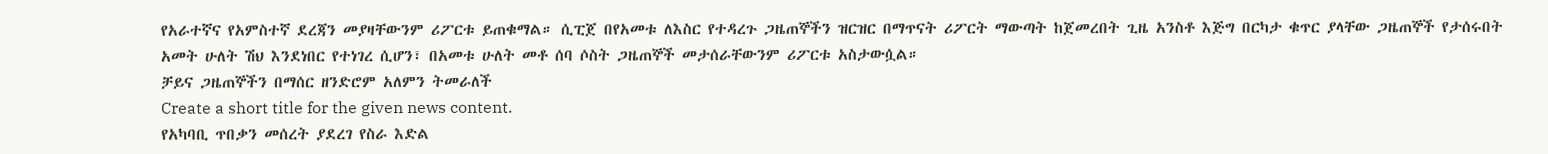የአራተኛና የአምስተኛ ደረጃን መያዛቸውንም ሪፖርቱ ይጠቁማል። ሲፒጀ በየአመቱ ለእስር የተዳረጉ ጋዜጠኞችን ዝርዝር በማጥናት ሪፖርት ማውጣት ከጀመረበት ጊዜ አንስቶ እጅግ በርካታ ቁጥር ያላቸው ጋዜጠኞች የታሰሩበት አመት ሁለት ሽህ እንደነበር የተነገረ ሲሆን፣ በአመቱ ሁለት መቶ ሰባ ሶስት ጋዜጠኞች መታሰራቸውንም ሪፖርቱ አስታውሷል።
ቻይና ጋዜጠኞችን በማሰር ዘንድሮም አለምን ትመራለች
Create a short title for the given news content.
የአካባቢ ጥበቃን መሰረት ያደረገ የስራ እድል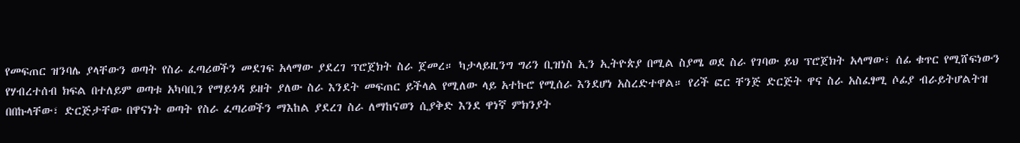የመፍጠር ዝንባሌ ያላቸውን ወጣት የስራ ፈጣሪወችን መደገፍ አላማው ያደረገ ፕሮጀክት ስራ ጀመረ። ካታላይዚንግ ግሪን ቢዝነስ ኢን ኢትዮጵያ በሚል ስያሜ ወደ ስራ የገባው ይህ ፕሮጀክት አላማው፣ ሰፊ ቁጥር የሚሸፍነውን የሃብረተሰብ ክፍል በተለይም ወጣቱ አካባቢን የማይጎዳ ይዘት ያለው ስራ እንደት መፍጠር ይችላል የሚለው ላይ አተኩሮ የሚሰራ እንደሆነ አስረድተዋል። የሪች ፎር ቸንጅ ድርጅት ዋና ስራ አስፈፃሚ ሶፊያ ብራይትሆልትዝ በበኩላቸው፣ ድርጅታቸው በዋናነት ወጣት የስራ ፈጣሪወችን ማእከል ያደረገ ስራ ለማከናወን ሲያቅድ እንደ ዋነኛ ምክንያት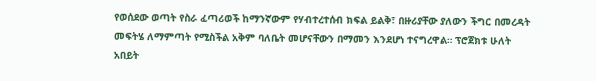የወሰደው ወጣት የስራ ፈጣሪወች ከማንኛውም የሃብተረተሰብ ክፍል ይልቅ፣ በዙሪያቸው ያለውን ችግር በመረዳት መፍትሄ ለማምጣት የሚስችል አቅም ባለቤት መሆናቸውን በማመን እንደሆነ ተናግረዋል። ፕሮጀክቱ ሁለት አበይት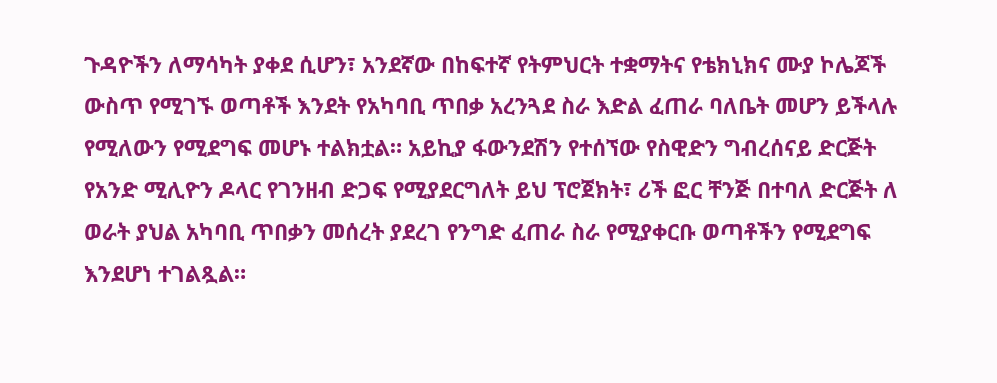ጉዳዮችን ለማሳካት ያቀደ ሲሆን፣ አንደኛው በከፍተኛ የትምህርት ተቋማትና የቴክኒክና ሙያ ኮሌጆች ውስጥ የሚገኙ ወጣቶች እንደት የአካባቢ ጥበቃ አረንጓደ ስራ እድል ፈጠራ ባለቤት መሆን ይችላሉ የሚለውን የሚደግፍ መሆኑ ተልክቷል። አይኪያ ፋውንደሽን የተሰኘው የስዊድን ግብረሰናይ ድርጅት የአንድ ሚሊዮን ዶላር የገንዘብ ድጋፍ የሚያደርግለት ይህ ፕሮጀክት፣ ሪች ፎር ቸንጅ በተባለ ድርጅት ለ ወራት ያህል አካባቢ ጥበቃን መሰረት ያደረገ የንግድ ፈጠራ ስራ የሚያቀርቡ ወጣቶችን የሚደግፍ እንደሆነ ተገልጿል።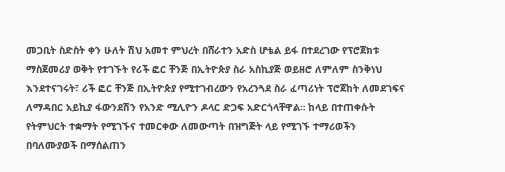መጋቢት ስድስት ቀን ሁለት ሽህ አመተ ምህረት በሸራተን አድስ ሆቴል ይፋ በተደረገው የፕሮጀክቱ ማስጀመሪያ ወቅት የተገኙት የሪች ፎር ቸንጅ በኢትዮጵያ ስራ አስኪያጅ ወይዘሮ ለምለም ስንቅነህ እንደተናገሩት፣ ሪች ፎር ቸንጅ በኢትዮጵያ የሚተገብረውን የአረንጓደ ስራ ፈጣሪነት ፕሮጀከት ለመደገፍና ለማዳበር አይኪያ ፋውንደሽን የአንድ ሚሊዮን ዶላር ድጋፍ አድርጎላቸዋል። ከላይ በተጠቀሱት የትምህርት ተቋማት የሚገኙና ተመርቀው ለመውጣት በዝግጅት ላይ የሚገኙ ተማሪወችን በባለሙያወች በማሰልጠን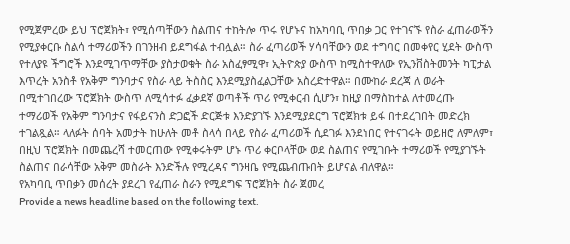የሚጀምረው ይህ ፕሮጀክት፣ የሚሰጣቸውን ስልጠና ተከትሎ ጥሩ የሆኑና ከአካባቢ ጥበቃ ጋር የተገናኙ የስራ ፈጠራወችን የሚያቀርቡ ስልሳ ተማሪወችን በገንዘብ ይደግፋል ተብሏል። ስራ ፈጣሪወች ሃሳባቸውን ወደ ተግባር በመቀየር ሂደት ውስጥ የተለያዩ ችግሮች እንደሚገጥማቸው ያስታወቁት ስራ አስፈፃሚዋ፣ ኢትዮጵያ ውስጥ ከሚስተዋለው የኢንቨስትመንት ካፒታል እጥረት አንስቶ የአቅም ግንባታና የስራ ላይ ትስስር እንደሚያስፈልጋቸው አስረድተዋል። በሙከራ ደረጃ ለ ወራት በሚተገበረው ፕሮጀክት ውስጥ ለሚሳተፉ ፈቃደኛ ወጣቶች ጥሪ የሚቀርብ ሲሆን፣ ከዚያ በማስከተል ለተመረጡ ተማሪወች የአቅም ግንባታና የፋይናንስ ድጋፎች ድርጅቱ እንድያገኙ እንደሚያደርግ ፕሮጀክቱ ይፋ በተደረገበት መድረክ ተገልጿል። ላለፉት ሰባት አመታት ከሁለት መቶ ስላሳ በላይ የስራ ፈጣሪወች ሲደገፉ እንደነበር የተናገሩት ወይዘሮ ለምለም፣ በዚህ ፕሮጀክት በመጨረሻ ተመርጠው የሚቀሩትም ሆኑ ጥሪ ቀርቦላቸው ወደ ስልጠና የሚገቡት ተማሪወች የሚያገኙት ስልጠና በራሳቸው አቅም መስራት እንድችሉ የሚረዳና ግንዛቤ የሚጨብጡበት ይሆናል ብለዋል።
የአካባቢ ጥበቃን መሰረት ያደረገ የፈጠራ ስራን የሚደግፍ ፕሮጀክት ስራ ጀመረ
Provide a news headline based on the following text.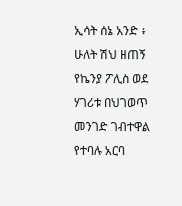ኢሳት ሰኔ አንድ ፥ ሁለት ሽህ ዘጠኝ የኬንያ ፖሊስ ወደ ሃገሪቱ በህገወጥ መንገድ ገብተዋል የተባሉ አርባ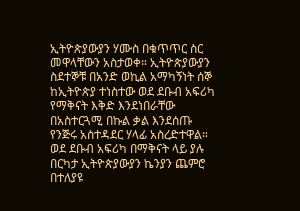ኢትዮጵያውያን ሃሙስ በቁጥጥር ስር መዋላቸውን አስታወቀ። ኢትዮጵያውያን ስደተኞቹ በአንድ ወኪል አማካኝነት ሰኞ ከኢትዮጵያ ተነስተው ወደ ደቡብ አፍሪካ የማቅናት እቅድ እንደነበራቸው በአስተርጓሚ በኩል ቃል እንደሰጡ የንጅሩ አስተዳደር ሃላፊ አስረድተዋል። ወደ ደቡብ አፍሪካ በማቅናት ላይ ያሉ በርካታ ኢትዮጵያውያን ኬንያን ጨምሮ በተለያዩ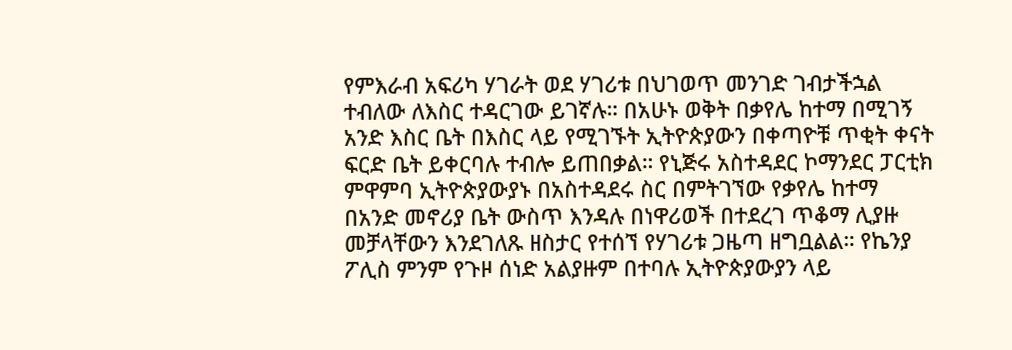የምእራብ አፍሪካ ሃገራት ወደ ሃገሪቱ በህገወጥ መንገድ ገብታችኋል ተብለው ለእስር ተዳርገው ይገኛሉ። በአሁኑ ወቅት በቃየሌ ከተማ በሚገኝ አንድ እስር ቤት በእስር ላይ የሚገኙት ኢትዮጵያውን በቀጣዮቹ ጥቂት ቀናት ፍርድ ቤት ይቀርባሉ ተብሎ ይጠበቃል። የኒጅሩ አስተዳደር ኮማንደር ፓርቲክ ምዋምባ ኢትዮጵያውያኑ በአስተዳደሩ ስር በምትገኘው የቃየሌ ከተማ በአንድ መኖሪያ ቤት ውስጥ እንዳሉ በነዋሪወች በተደረገ ጥቆማ ሊያዙ መቻላቸውን እንደገለጹ ዘስታር የተሰኘ የሃገሪቱ ጋዜጣ ዘግቧልል። የኬንያ ፖሊስ ምንም የጉዞ ሰነድ አልያዙም በተባሉ ኢትዮጵያውያን ላይ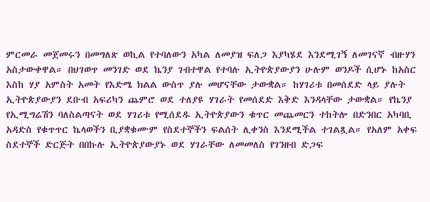ምርመራ መጀመሩን በመግለጽ ወኪል የተባለውን አካል ለመያዝ ፍለጋ እያካሄደ እንደሚገኝ ለመገናኛ ብዙሃን አስታውቀዋል። በህገወጥ መንገድ ወደ ኬንያ ገብተዋል የተባሉ ኢትዮጵያውያን ሁሉም ወንዶች ሲሆኑ ከአስር እስከ ሃያ አምስት አመት የእድሜ ክልል ውስጥ ያሉ መሆናቸው ታውቋል። ከሃገሪቱ በመሰደድ ላይ ያሉት ኢትዮጵያውያን ደቡብ አፍሪካን ጨምሮ ወደ ተለያዩ ሃገራት የመሰደድ እቅድ እንዳላቸው ታውቋል። የኬንያ የኢሚግሬሽን ባለስልጣናት ወደ ሃገሪቱ የሚሰደዱ ኢትዮጵያውን ቁጥር መጨመርን ተከትሎ በድንበር አካባቢ አዳድስ የቁጥጥር ኬላወችን ቢያቋቁሙም የስደተኞችን ፍልሰት ሊቀንስ እንደሚችል ተገልጿል። የአለም አቀፍ ስደተኞች ድርጅት በበኩሉ ኢትዮጵያውያኑ ወደ ሃገራቸው ለመመለስ የገንዘብ ድጋፍ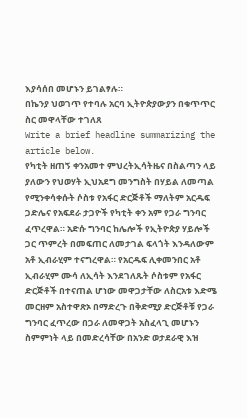እያሳሰበ መሆኑን ይገልፃሉ።
በኬንያ ህወገጥ የተባሉ አርባ ኢትዮጵያውያን በቁጥጥር ስር መዋላቸው ተገለጸ
Write a brief headline summarizing the article below.
የካቲት ዘጠኝ ቀንአመተ ምህረትኢሳትዜና በስልጣን ላይ ያለውን የህወሃት ኢህአደግ መንግስት በሃይል ለመጣል የሚንቀሳቀሱት ሶስቱ የአፋር ድርጅቶች ማለትም አርዱፍ ጋድሌና የአፍደራ ታጋዮች የካቲት ቀን አም የጋራ ግንባር ፈጥረዋል። አድሱ ግንባር ከሌሎች የኢትዮጵያ ሃይሎች ጋር ጥምረት በመፍጠር ለመታገል ፍላጎት እንዳለውም አቶ ኢብራሂም ተናግረዋል። የአርዱፍ ሊቀመንበር አቶ ኢብራሂም ሙሳ ለኢሳት እንደገለጹት ሶስቱም የአፋር ድርጅቶች በተናጠል ሆነው መዋጋታቸው ለስርአቱ እድሜ መርዘም አስተዋጽኦ በማድረጉ በቅድሚያ ድርጅቶቹ የጋራ ግንባር ፈጥረው በጋራ ለመዋጋት አስፈላጊ መሆኑን ስምምነት ላይ በመድረሳቸው በአንድ ወታደራዊ እዝ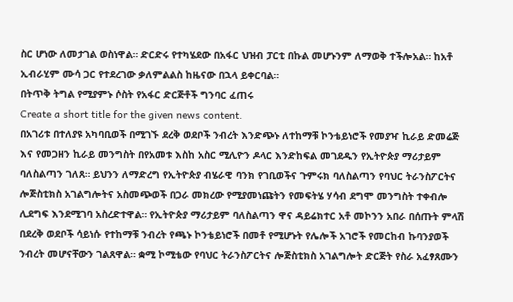ስር ሆነው ለመታገል ወስነዋል። ድርድሩ የተካሄደው በአፋር ህዝብ ፓርቲ በኩል መሆኑንም ለማወቅ ተችሎአል። ከአቶ ኢብራሂም ሙሳ ጋር የተደረገው ቃለምልልስ ከዜናው በኋላ ይቀርባል።
በትጥቅ ትግል የሚያምኑ ሶስት የአፋር ድርጅቶች ግንባር ፈጠሩ
Create a short title for the given news content.
በአገሪቱ በተለያዩ አካባቢወች በሚገኙ ደረቅ ወደቦች ንብረት እንድጭኑ ለተከማቹ ኮንቴይነሮች የመያዣ ኪራይ ድመሬጅ እና የመጋዘን ኪራይ መንግስት በየአመቱ እስከ አስር ሚሊዮን ዶላር እንድከፍል መገደዱን የኢትዮጵያ ማሪታይም ባለስልጣን ገለጸ። ይህንን ለማድረግ የኢትዮጵያ ብሄራዊ ባንክ የገቢወችና ጉምሩክ ባለስልጣን የባህር ትራንስፖርትና ሎጅስቲክስ አገልግሎትና አስመጭወች በጋራ መክረው የሚያመነጩትን የመፍትሄ ሃሳብ ደግሞ መንግስት ተቀብሎ ሊደግፍ እንደሚገባ አስረድተዋል። የኢትዮጵያ ማሪታይም ባለስልጣን ዋና ዳይሬክተር አቶ መኮንን አበራ በሰጡት ምላሽ በደረቅ ወደቦች ሳይነሱ የተከማቹ ንብረት የጫኑ ኮንቴይነሮች በመቶ የሚሆኑት የሌሎች አገሮች የመርከብ ኩባንያወች ንብረት መሆናቸውን ገልጸዋል። ቋሚ ኮሚቴው የባህር ትራንስፖርትና ሎጅስቲክስ አገልግሎት ድርጅት የስራ አፈፃጸሙን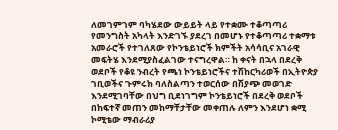ለመገምገም ባካሄደው ውይይት ላይ የተቋሙ ተቆጣጣሪ የመንግስት አካላት እንድገኙ ያደረገ በመሆኑ የተቆጣጣሪ ተቋማቱ አመራሮች የተገለጸው የኮንቴይነሮች ክምችት አሳሳቢና አገራዊ መፍትሄ እንደሚያስፈልገው ተናግረዋል። ከ ቀናት በኋላ በደረቅ ወደቦች የቆዩ ንብረት የጫነ ኮንቴይነሮችና ተሽከርካሪወች በኢትዮጵያ ገቢወችና ጉምሩክ ባለስልጣን ተወርሰው በሽያጭ መወገድ እንደሚገባቸው በህግ ቢደነገግም ኮንቴይነሮች በደረቅ ወደቦች በከፍተኛ መጠን መከማቸታቸው መቀጠሉ ለምን እንደሆነ ቋሚ ኮሚቴው ማብራሪያ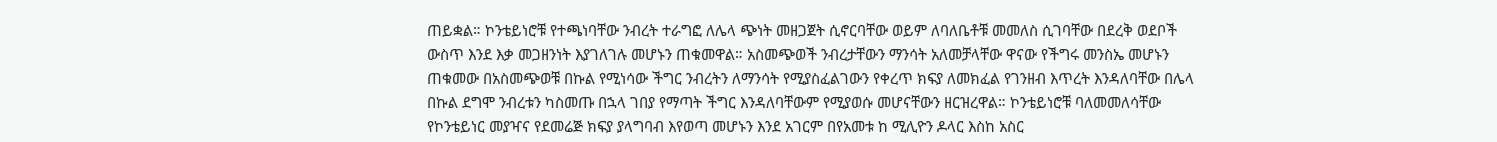ጠይቋል። ኮንቴይነሮቹ የተጫነባቸው ንብረት ተራግፎ ለሌላ ጭነት መዘጋጀት ሲኖርባቸው ወይም ለባለቤቶቹ መመለስ ሲገባቸው በደረቅ ወደቦች ውስጥ እንደ እቃ መጋዘንነት እያገለገሉ መሆኑን ጠቁመዋል። አስመጭወች ንብረታቸውን ማንሳት አለመቻላቸው ዋናው የችግሩ መንስኤ መሆኑን ጠቁመው በአስመጭወቹ በኩል የሚነሳው ችግር ንብረትን ለማንሳት የሚያስፈልገውን የቀረጥ ክፍያ ለመክፈል የገንዘብ እጥረት እንዳለባቸው በሌላ በኩል ደግሞ ንብረቱን ካስመጡ በኋላ ገበያ የማጣት ችግር እንዳለባቸውም የሚያወሱ መሆናቸውን ዘርዝረዋል። ኮንቴይነሮቹ ባለመመለሳቸው የኮንቴይነር መያዣና የደመሬጅ ክፍያ ያላግባብ እየወጣ መሆኑን እንደ አገርም በየአመቱ ከ ሚሊዮን ዶላር እስከ አስር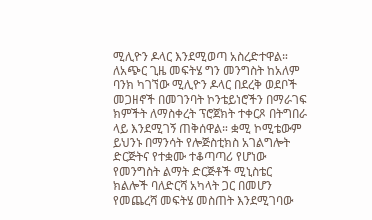ሚሊዮን ዶላር እንደሚወጣ አስረድተዋል። ለአጭር ጊዜ መፍትሄ ግን መንግስት ከአለም ባንክ ካገኘው ሚሊዮን ዶላር በደረቅ ወደቦች መጋዘኖች በመገንባት ኮንቴይነሮችን በማራገፍ ክምችት ለማስቀረት ፕሮጀክት ተቀርጾ በትግበራ ላይ እንደሚገኝ ጠቅሰዋል። ቋሚ ኮሚቴውም ይህንኑ በማንሳት የሎጅስቲክስ አገልግሎት ድርጅትና የተቋሙ ተቆጣጣሪ የሆነው የመንግስት ልማት ድርጅቶች ሚኒስቴር ክልሎች ባለድርሻ አካላት ጋር በመሆን የመጨረሻ መፍትሄ መስጠት እንደሚገባው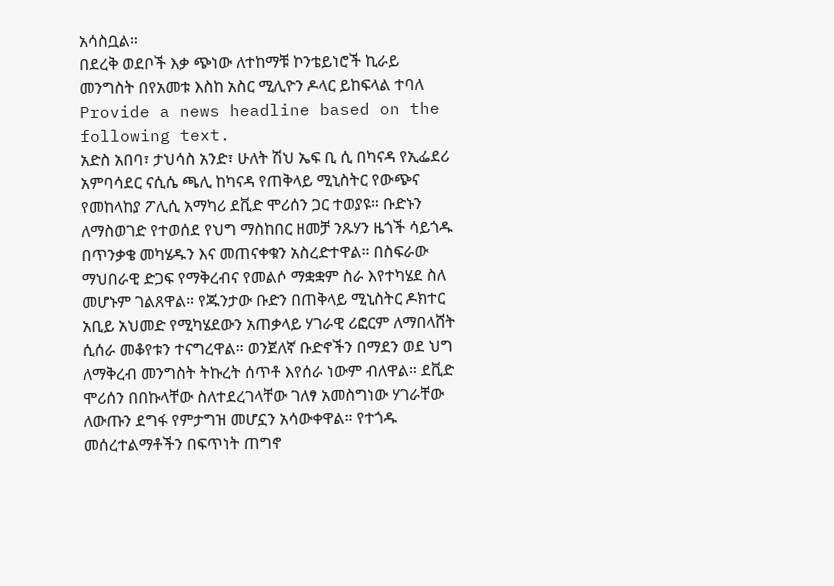አሳስቧል።
በደረቅ ወደቦች እቃ ጭነው ለተከማቹ ኮንቴይነሮች ኪራይ መንግስት በየአመቱ እስከ አስር ሚሊዮን ዶላር ይከፍላል ተባለ
Provide a news headline based on the following text.
አድስ አበባ፣ ታህሳስ አንድ፣ ሁለት ሽህ ኤፍ ቢ ሲ በካናዳ የኢፌደሪ አምባሳደር ናሲሴ ጫሊ ከካናዳ የጠቅላይ ሚኒስትር የውጭና የመከላከያ ፖሊሲ አማካሪ ደቪድ ሞሪሰን ጋር ተወያዩ። ቡድኑን ለማስወገድ የተወሰደ የህግ ማስከበር ዘመቻ ንጹሃን ዜጎች ሳይጎዱ በጥንቃቄ መካሄዱን እና መጠናቀቁን አስረድተዋል። በስፍራው ማህበራዊ ድጋፍ የማቅረብና የመልሶ ማቋቋም ስራ እየተካሄደ ስለ መሆኑም ገልጸዋል። የጁንታው ቡድን በጠቅላይ ሚኒስትር ዶክተር አቢይ አህመድ የሚካሄደውን አጠቃላይ ሃገራዊ ሪፎርም ለማበላሸት ሲሰራ መቆየቱን ተናግረዋል። ወንጀለኛ ቡድኖችን በማደን ወደ ህግ ለማቅረብ መንግስት ትኩረት ሰጥቶ እየሰራ ነውም ብለዋል። ደቪድ ሞሪሰን በበኩላቸው ስለተደረገላቸው ገለፃ አመስግነው ሃገራቸው ለውጡን ደግፋ የምታግዝ መሆኗን አሳውቀዋል። የተጎዱ መሰረተልማቶችን በፍጥነት ጠግኖ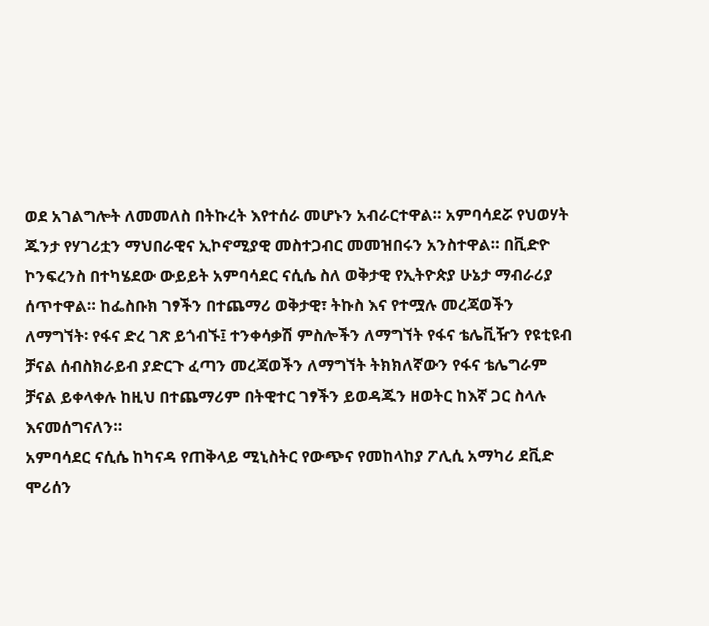ወደ አገልግሎት ለመመለስ በትኩረት እየተሰራ መሆኑን አብራርተዋል። አምባሳደሯ የህወሃት ጁንታ የሃገሪቷን ማህበራዊና ኢኮኖሚያዊ መስተጋብር መመዝበሩን አንስተዋል። በቪድዮ ኮንፍረንስ በተካሄደው ውይይት አምባሳደር ናሲሴ ስለ ወቅታዊ የኢትዮጵያ ሁኔታ ማብራሪያ ሰጥተዋል። ከፌስቡክ ገፃችን በተጨማሪ ወቅታዊ፣ ትኩስ እና የተሟሉ መረጃወችን ለማግኘት፡ የፋና ድረ ገጽ ይጎብኙ፤ ተንቀሳቃሽ ምስሎችን ለማግኘት የፋና ቴሌቪዥን የዩቲዩብ ቻናል ሰብስክራይብ ያድርጉ ፈጣን መረጃወችን ለማግኘት ትክክለኛውን የፋና ቴሌግራም ቻናል ይቀላቀሉ ከዚህ በተጨማሪም በትዊተር ገፃችን ይወዳጁን ዘወትር ከእኛ ጋር ስላሉ እናመሰግናለን።
አምባሳደር ናሲሴ ከካናዳ የጠቅላይ ሚኒስትር የውጭና የመከላከያ ፖሊሲ አማካሪ ደቪድ ሞሪሰን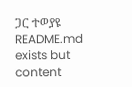ጋር ተወያዩ
README.md exists but content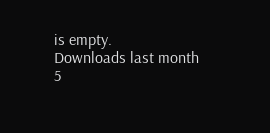is empty.
Downloads last month
5